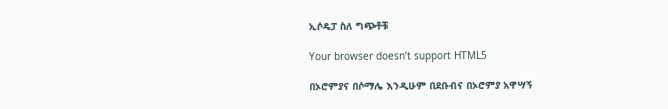ኢሶዴፓ ስለ ግጭቶቹ

Your browser doesn’t support HTML5

በኦሮምያና በሶማሌ እንዲሁም በደቡብና በኦሮምያ አዋሣኝ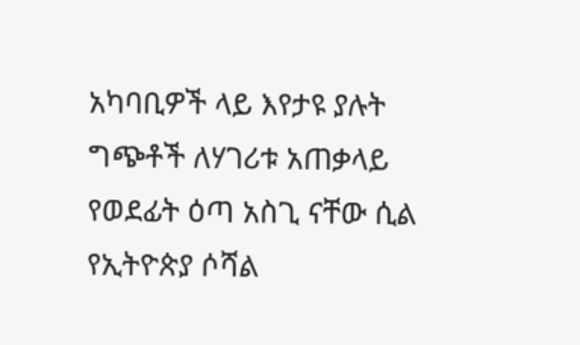አካባቢዎች ላይ እየታዩ ያሉት ግጭቶች ለሃገሪቱ አጠቃላይ የወደፊት ዕጣ አስጊ ናቸው ሲል የኢትዮጵያ ሶሻል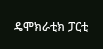ዴሞክራቲክ ፓርቲ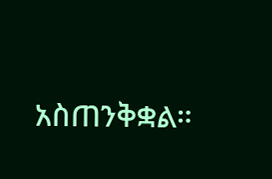አስጠንቅቋል።